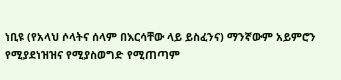ነቢዩ (የአላህ ሶላትና ሰላም በእርሳቸው ላይ ይስፈንና) ማንኛውም አይምሮን የሚያደነዝዝና የሚያስወግድ የሚጠጣም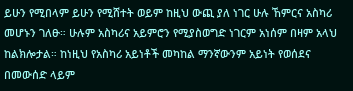ይሁን የሚበላም ይሁን የሚሸተት ወይም ከዚህ ውጪ ያለ ነገር ሁሉ ኸምርና አስካሪ መሆኑን ገለፁ። ሁሉም አስካሪና አይምሮን የሚያስወግድ ነገርም አነሰም በዛም አላህ ከልክሎታል። ከነዚህ የአስካሪ አይነቶች መካከል ማንኛውንም አይነት የወሰደና በመውሰድ ላይም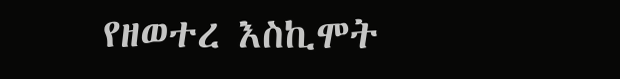የዘወተረ እስኪሞት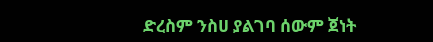ድረስም ንስሀ ያልገባ ሰውም ጀነት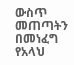ውስጥ መጠጣትን በመነፈግ የአላህ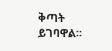ቅጣት ይገባዋል።